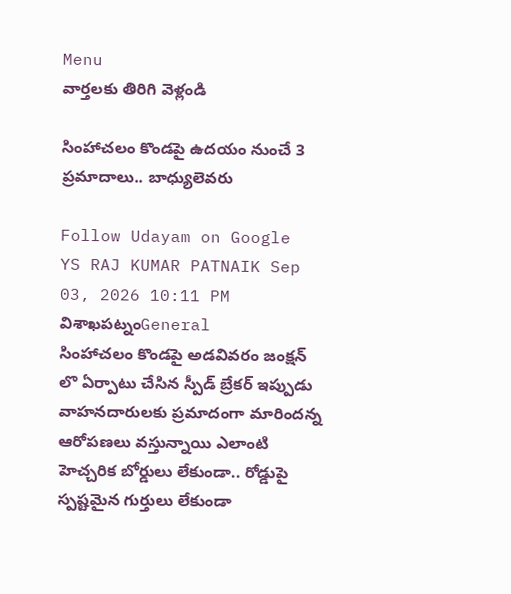Menu
వార్తలకు తిరిగి వెళ్లండి

సింహాచలం కొండపై ఉదయం నుంచే 3 ప్రమాదాలు.. బాధ్యులెవరు

Follow Udayam on Google
YS RAJ KUMAR PATNAIK Sep 03, 2026 10:11 PM విశాఖపట్నంGeneral
సింహాచలం కొండపై అడవివరం జంక్షన్‌ లొ ఏర్పాటు చేసిన స్పీడ్ బ్రేకర్ ఇప్పుడు వాహనదారులకు ప్రమాదంగా మారిందన్న ఆరోపణలు వస్తున్నాయి ఎలాంటి హెచ్చరిక బోర్డులు లేకుండా.. రోడ్డుపై స్పష్టమైన గుర్తులు లేకుండా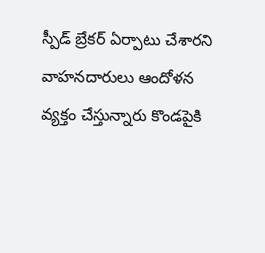స్పీడ్ బ్రేకర్ ఏర్పాటు చేశారని వాహనదారులు ఆందోళన వ్యక్తం చేస్తున్నారు కొండపైకి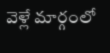వెళ్లే మార్గంలో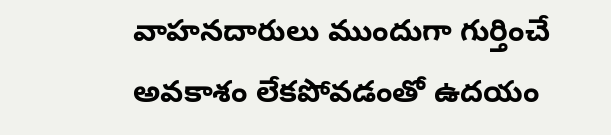వాహనదారులు ముందుగా గుర్తించే అవకాశం లేకపోవడంతో ఉదయం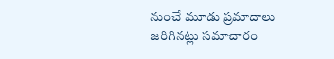నుంచే మూడు ప్రమాదాలు జరిగినట్లు సమాచారం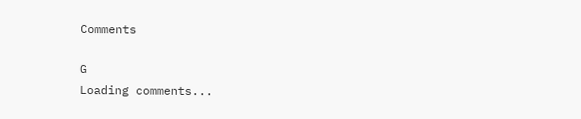Comments

G
Loading comments...